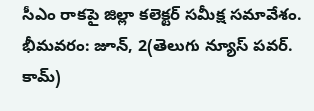సీఎం రాకపై జిల్లా కలెక్టర్ సమీక్ష సమావేశం.
భీమవరం: జూన్, 2(తెలుగు న్యూస్ పవర్. కామ్)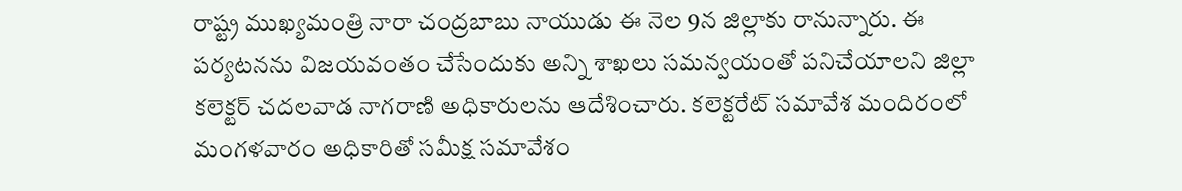రాష్ట్ర ముఖ్యమంత్రి నారా చంద్రబాబు నాయుడు ఈ నెల 9న జిల్లాకు రానున్నారు. ఈ పర్యటనను విజయవంతం చేసేందుకు అన్ని శాఖలు సమన్వయంతో పనిచేయాలని జిల్లా కలెక్టర్ చదలవాడ నాగరాణి అధికారులను ఆదేశించారు. కలెక్టరేట్ సమావేశ మందిరంలో మంగళవారం అధికారితో సమీక్ష సమావేశం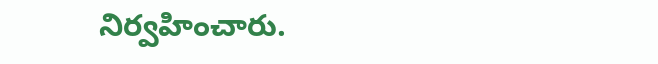నిర్వహించారు.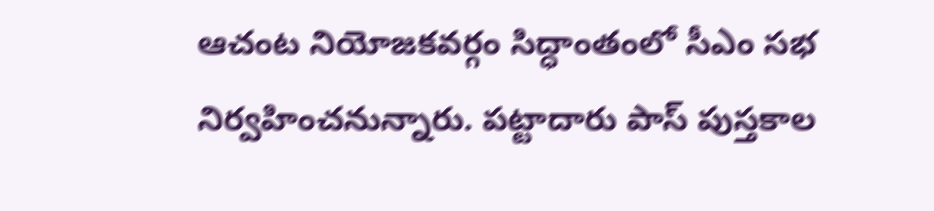ఆచంట నియోజకవర్గం సిద్ధాంతంలో సీఎం సభ నిర్వహించనున్నారు. పట్టాదారు పాస్ పుస్తకాల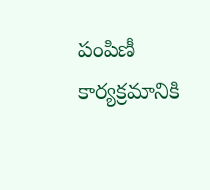పంపిణీ కార్యక్రమానికి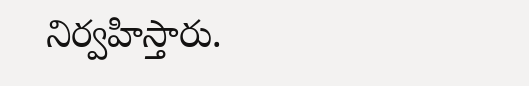నిర్వహిస్తారు.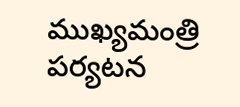ముఖ్యమంత్రి పర్యటన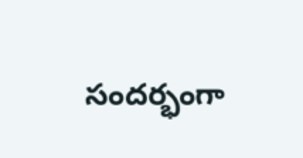సందర్భంగా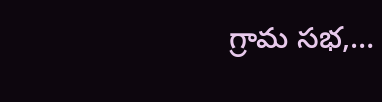గ్రామ సభ,…